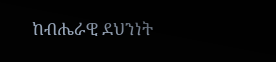ከብሔራዊ ደህንነት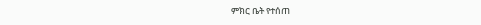ምክር ቤት የተሰጠ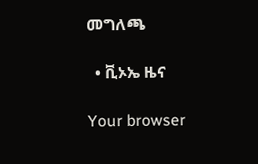መግለጫ

  • ቪኦኤ ዜና

Your browser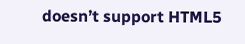doesn’t support HTML5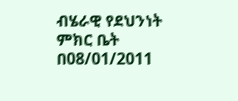ብሄራዊ የደህንነት ምክር ቤት በ08/01/2011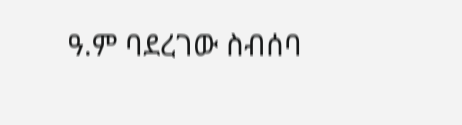ዓ.ም ባደረገው ስብሰባ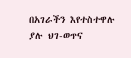በአገራችን እየተስተዋሉ ያሉ ህገ-ወጥና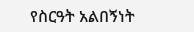የስርዓት አልበኝነት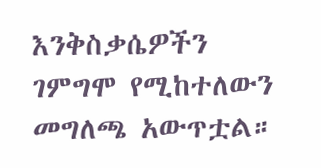እንቅስቃሴዎችን ገምግሞ የሚከተለውን መግለጫ አውጥቷል።